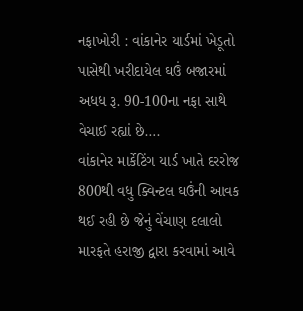નફાખોરી : વાંકાનેર યાર્ડમાં ખેડૂતો પાસેથી ખરીદાયેલ ઘઉં બજારમાં અધધ રૂ. 90-100ના નફા સાથે વેચાઈ રહ્યાં છે….
વાંકાનેર માર્કેટિંગ યાર્ડ ખાતે દરરોજ 800થી વધુ ક્વિન્ટલ ઘઉંની આવક થઈ રહી છે જેનું વેંચાણ દલાલો મારફતે હરાજી દ્વારા કરવામાં આવે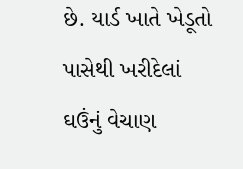છે. યાર્ડ ખાતે ખેડૂતો પાસેથી ખરીદેલાં ઘઉંનું વેચાણ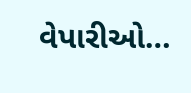વેપારીઓ…